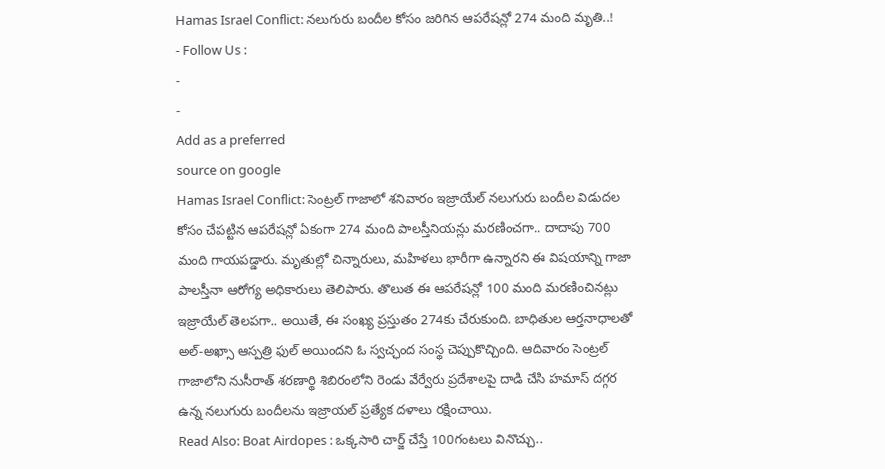Hamas Israel Conflict: నలుగురు బందీల కోసం జరిగిన ఆపరేషన్లో 274 మంది మృతి..!
- Follow Us :
-
-
Add as a preferred
source on google
Hamas Israel Conflict: సెంట్రల్ గాజాలో శనివారం ఇజ్రాయేల్ నలుగురు బందీల విడుదల కోసం చేపట్టిన ఆపరేషన్లో ఏకంగా 274 మంది పాలస్తీనియన్లు మరణించగా.. దాదాపు 700 మంది గాయపడ్డారు. మృతుల్లో చిన్నారులు, మహిళలు భారీగా ఉన్నారని ఈ విషయాన్ని గాజా పాలస్తీనా ఆరోగ్య అధికారులు తెలిపారు. తొలుత ఈ ఆపరేషన్లో 100 మంది మరణించినట్లు ఇజ్రాయేల్ తెలపగా.. అయితే, ఈ సంఖ్య ప్రస్తుతం 274కు చేరుకుంది. బాధితుల ఆర్తనాధాలతో అల్-అఖ్సా ఆస్పత్రి ఫుల్ అయిందని ఓ స్వచ్ఛంద సంస్థ చెప్పుకొచ్చింది. ఆదివారం సెంట్రల్ గాజాలోని నుసీరాత్ శరణార్థి శిబిరంలోని రెండు వేర్వేరు ప్రదేశాలపై దాడి చేసి హమాస్ దగ్గర ఉన్న నలుగురు బందీలను ఇజ్రాయల్ ప్రత్యేక దళాలు రక్షించాయి.
Read Also: Boat Airdopes : ఒక్కసారి చార్జ్ చేస్తే 100గంటలు వినొచ్చు..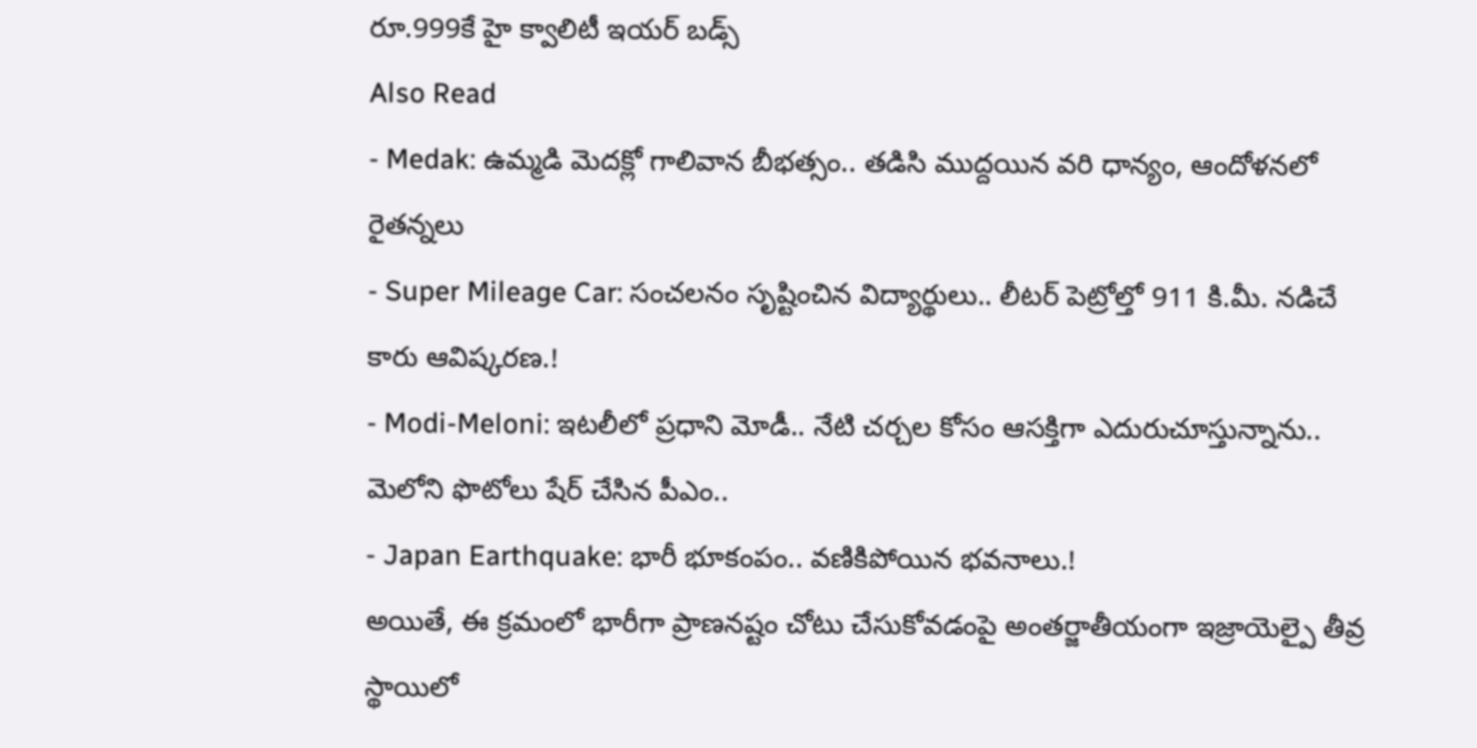రూ.999కే హై క్వాలిటీ ఇయర్ బడ్స్
Also Read
- Medak: ఉమ్మడి మెదక్లో గాలివాన బీభత్సం.. తడిసి ముద్దయిన వరి ధాన్యం, ఆందోళనలో రైతన్నలు
- Super Mileage Car: సంచలనం సృష్టించిన విద్యార్థులు.. లీటర్ పెట్రోల్తో 911 కి.మీ. నడిచే కారు ఆవిష్కరణ.!
- Modi-Meloni: ఇటలీలో ప్రధాని మోడీ.. నేటి చర్చల కోసం ఆసక్తిగా ఎదురుచూస్తున్నాను.. మెలోని ఫొటోలు షేర్ చేసిన పీఎం..
- Japan Earthquake: భారీ భూకంపం.. వణికిపోయిన భవనాలు.!
అయితే, ఈ క్రమంలో భారీగా ప్రాణనష్టం చోటు చేసుకోవడంపై అంతర్జాతీయంగా ఇజ్రాయెల్పై తీవ్ర స్థాయిలో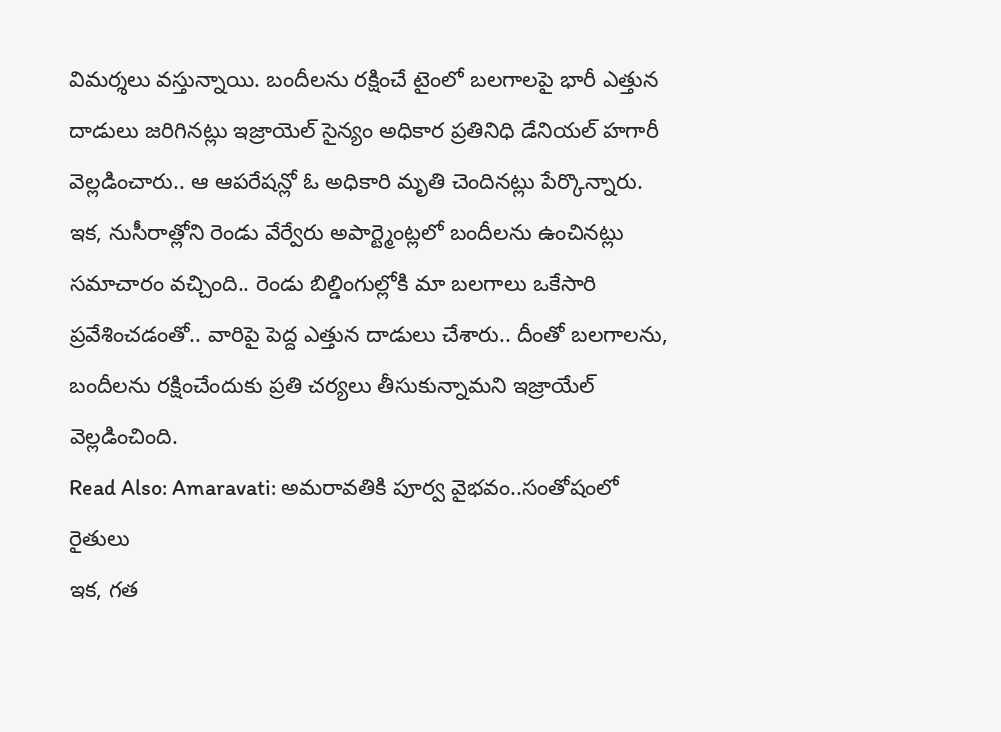విమర్శలు వస్తున్నాయి. బందీలను రక్షించే టైంలో బలగాలపై భారీ ఎత్తున దాడులు జరిగినట్లు ఇజ్రాయెల్ సైన్యం అధికార ప్రతినిధి డేనియల్ హగారీ వెల్లడించారు.. ఆ ఆపరేషన్లో ఓ అధికారి మృతి చెందినట్లు పేర్కొన్నారు. ఇక, నుసీరాత్లోని రెండు వేర్వేరు అపార్ట్మెంట్లలో బందీలను ఉంచినట్లు సమాచారం వచ్చింది.. రెండు బిల్డింగుల్లోకి మా బలగాలు ఒకేసారి ప్రవేశించడంతో.. వారిపై పెద్ద ఎత్తున దాడులు చేశారు.. దీంతో బలగాలను, బందీలను రక్షించేందుకు ప్రతి చర్యలు తీసుకున్నామని ఇజ్రాయేల్ వెల్లడించింది.
Read Also: Amaravati: అమరావతికి పూర్వ వైభవం..సంతోషంలో రైతులు
ఇక, గత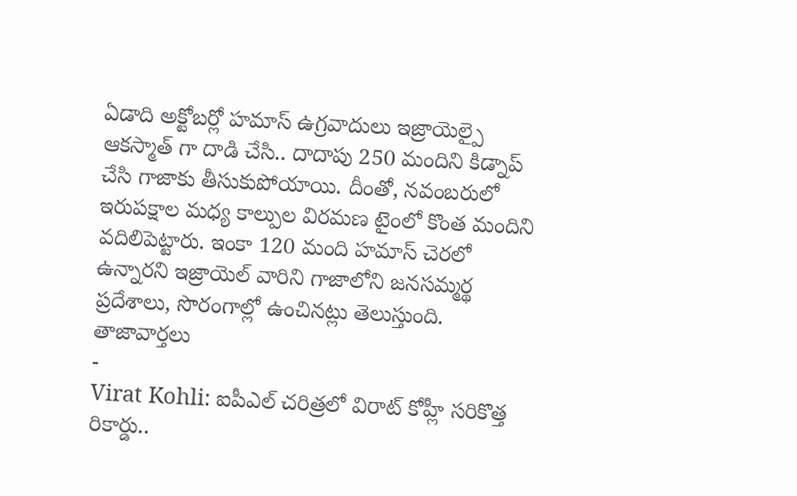ఏడాది అక్టోబర్లో హమాస్ ఉగ్రవాదులు ఇజ్రాయెల్పై ఆకస్మాత్ గా దాడి చేసి.. దాదాపు 250 మందిని కిడ్నాప్ చేసి గాజాకు తీసుకుపోయాయి. దీంతో, నవంబరులో ఇరుపక్షాల మధ్య కాల్పుల విరమణ టైంలో కొంత మందిని వదిలిపెట్టారు. ఇంకా 120 మంది హమాస్ చెరలో ఉన్నారని ఇజ్రాయెల్ వారిని గాజాలోని జనసమ్మర్థ ప్రదేశాలు, సొరంగాల్లో ఉంచినట్లు తెలుస్తుంది.
తాజావార్తలు
-
Virat Kohli: ఐపీఎల్ చరిత్రలో విరాట్ కోహ్లీ సరికొత్త రికార్డు..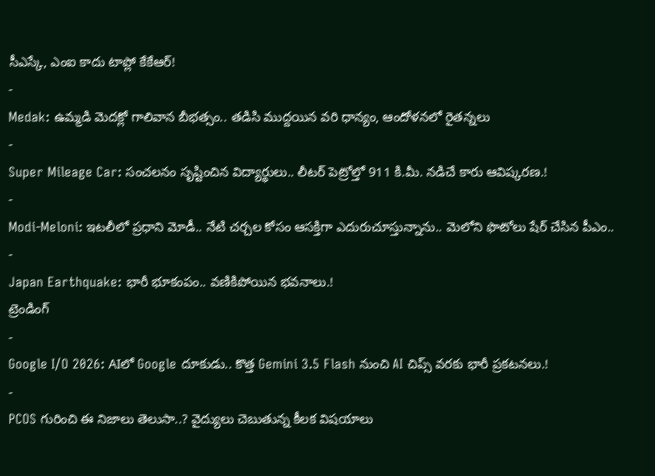సీఎస్కే, ఎంఐ కాదు టాప్లో కేకేఆర్!
-
Medak: ఉమ్మడి మెదక్లో గాలివాన బీభత్సం.. తడిసి ముద్దయిన వరి ధాన్యం, ఆందోళనలో రైతన్నలు
-
Super Mileage Car: సంచలనం సృష్టించిన విద్యార్థులు.. లీటర్ పెట్రోల్తో 911 కి.మీ. నడిచే కారు ఆవిష్కరణ.!
-
Modi-Meloni: ఇటలీలో ప్రధాని మోడీ.. నేటి చర్చల కోసం ఆసక్తిగా ఎదురుచూస్తున్నాను.. మెలోని ఫొటోలు షేర్ చేసిన పీఎం..
-
Japan Earthquake: భారీ భూకంపం.. వణికిపోయిన భవనాలు.!
ట్రెండింగ్
-
Google I/O 2026: AIలో Google దూకుడు.. కొత్త Gemini 3.5 Flash నుంచి AI చిప్స్ వరకు భారీ ప్రకటనలు.!
-
PCOS గురించి ఈ నిజాలు తెలుసా..? వైద్యులు చెబుతున్న కీలక విషయాలు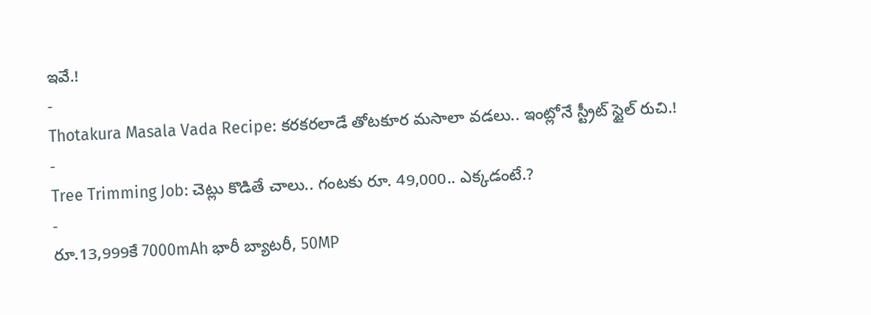ఇవే.!
-
Thotakura Masala Vada Recipe: కరకరలాడే తోటకూర మసాలా వడలు.. ఇంట్లోనే స్ట్రీట్ స్టైల్ రుచి.!
-
Tree Trimming Job: చెట్లు కొడితే చాలు.. గంటకు రూ. 49,000.. ఎక్కడంటే.?
-
రూ.13,999కే 7000mAh భారీ బ్యాటరీ, 50MP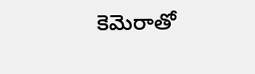కెమెరాతో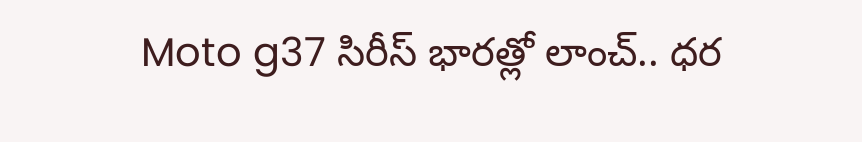Moto g37 సిరీస్ భారత్లో లాంచ్.. ధర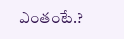ఎంతంటే.?